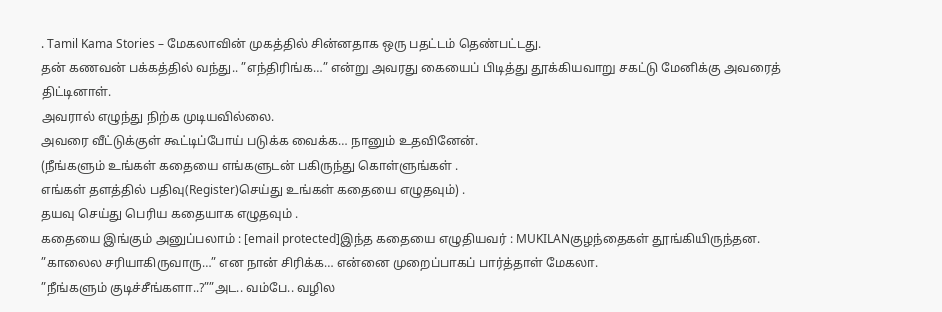. Tamil Kama Stories – மேகலாவின் முகத்தில் சின்னதாக ஒரு பதட்டம் தெண்பட்டது.
தன் கணவன் பக்கத்தில் வந்து.. ”எந்திரிங்க…” என்று அவரது கையைப் பிடித்து தூக்கியவாறு சகட்டு மேனிக்கு அவரைத் திட்டினாள்.
அவரால் எழுந்து நிற்க முடியவில்லை.
அவரை வீட்டுக்குள் கூட்டிப்போய் படுக்க வைக்க… நானும் உதவினேன்.
(நீங்களும் உங்கள் கதையை எங்களுடன் பகிருந்து கொள்ளுங்கள் .
எங்கள் தளத்தில் பதிவு(Register)செய்து உங்கள் கதையை எழுதவும்) .
தயவு செய்து பெரிய கதையாக எழுதவும் .
கதையை இங்கும் அனுப்பலாம் : [email protected]இந்த கதையை எழுதியவர் : MUKILANகுழந்தைகள் தூங்கியிருந்தன.
”காலைல சரியாகிருவாரு…” என நான் சிரிக்க… என்னை முறைப்பாகப் பார்த்தாள் மேகலா.
”நீங்களும் குடிச்சீங்களா..?””அட.. வம்பே.. வழில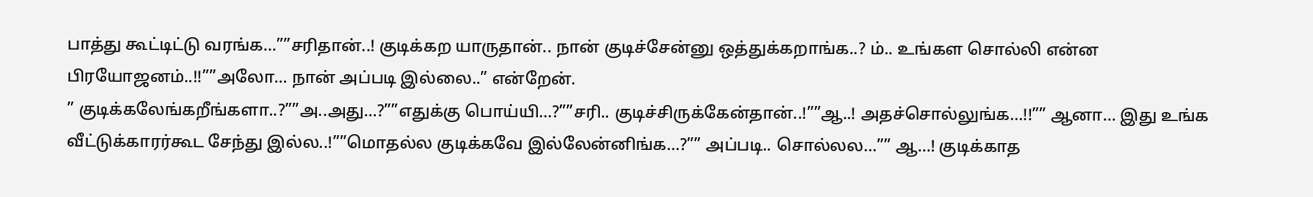பாத்து கூட்டிட்டு வரங்க…””சரிதான்..! குடிக்கற யாருதான்.. நான் குடிச்சேன்னு ஒத்துக்கறாங்க..? ம்.. உங்கள சொல்லி என்ன பிரயோஜனம்..!!””அலோ… நான் அப்படி இல்லை..” என்றேன்.
” குடிக்கலேங்கறீங்களா..?””அ..அது…?””எதுக்கு பொய்யி…?””சரி.. குடிச்சிருக்கேன்தான்..!””ஆ..! அதச்சொல்லுங்க…!!”” ஆனா… இது உங்க வீட்டுக்காரர்கூட சேந்து இல்ல..!””மொதல்ல குடிக்கவே இல்லேன்னிங்க…?”” அப்படி.. சொல்லல…”” ஆ…! குடிக்காத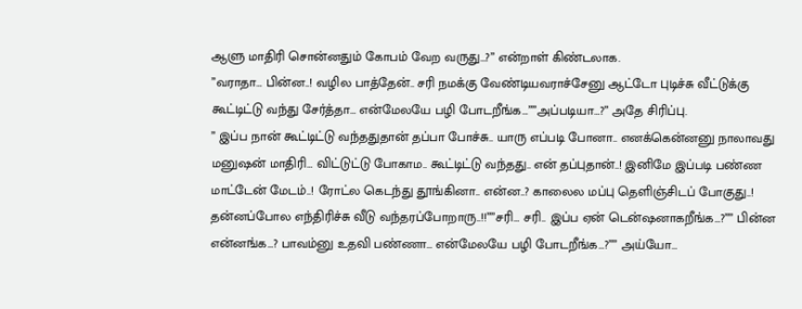ஆளு மாதிரி சொன்னதும் கோபம் வேற வருது…?” என்றாள் கிண்டலாக.
”வராதா… பின்ன..! வழில பாத்தேன்.. சரி நமக்கு வேண்டியவராச்சேனு ஆட்டோ புடிச்சு வீட்டுக்கு கூட்டிட்டு வந்து சேர்த்தா… என்மேலயே பழி போடறீங்க…””அப்படியா…?” அதே சிரிப்பு.
” இப்ப நான் கூட்டிட்டு வந்ததுதான் தப்பா போச்சு.. யாரு எப்படி போனா.. எனக்கென்னனு நாலாவது மனுஷன் மாதிரி… விட்டுட்டு போகாம.. கூட்டிட்டு வந்தது.. என் தப்புதான்..! இனிமே இப்படி பண்ண மாட்டேன் மேடம்..! ரோட்ல கெடந்து தூங்கினா.. என்ன..? காலைல மப்பு தெளிஞ்சிடப் போகுது..! தன்னப்போல எந்திரிச்சு வீடு வந்தரப்போறாரு..!!””சரி… சரி.. இப்ப ஏன் டென்ஷனாகறீங்க…?”” பின்ன என்னங்க…? பாவம்னு உதவி பண்ணா… என்மேலயே பழி போடறீங்க…?”” அய்யோ…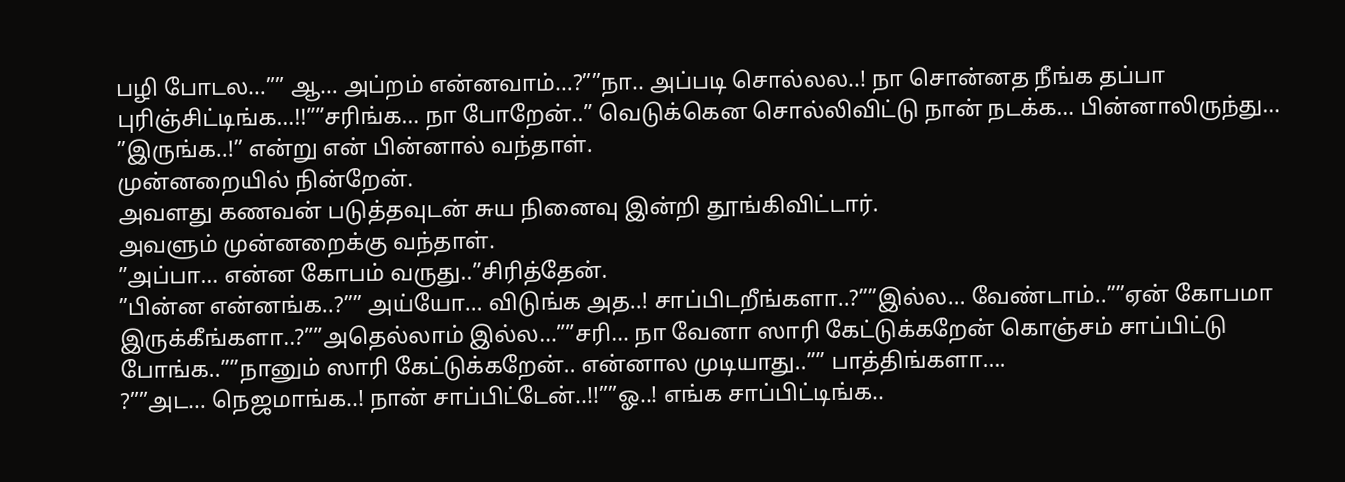பழி போடல…”” ஆ… அப்றம் என்னவாம்…?””நா.. அப்படி சொல்லல..! நா சொன்னத நீங்க தப்பா புரிஞ்சிட்டிங்க…!!””சரிங்க… நா போறேன்..” வெடுக்கென சொல்லிவிட்டு நான் நடக்க… பின்னாலிருந்து… ”இருங்க..!” என்று என் பின்னால் வந்தாள்.
முன்னறையில் நின்றேன்.
அவளது கணவன் படுத்தவுடன் சுய நினைவு இன்றி தூங்கிவிட்டார்.
அவளும் முன்னறைக்கு வந்தாள்.
”அப்பா… என்ன கோபம் வருது..”சிரித்தேன்.
”பின்ன என்னங்க..?”” அய்யோ… விடுங்க அத..! சாப்பிடறீங்களா..?””இல்ல… வேண்டாம்..””ஏன் கோபமா இருக்கீங்களா..?””அதெல்லாம் இல்ல…””சரி… நா வேனா ஸாரி கேட்டுக்கறேன் கொஞ்சம் சாப்பிட்டு போங்க..””நானும் ஸாரி கேட்டுக்கறேன்.. என்னால முடியாது..”” பாத்திங்களா….
?””அட… நெஜமாங்க..! நான் சாப்பிட்டேன்..!!””ஓ..! எங்க சாப்பிட்டிங்க..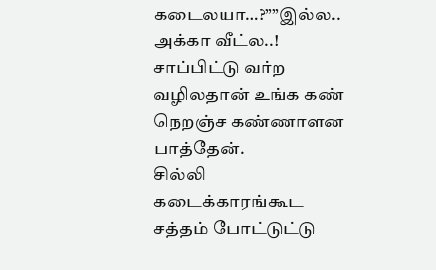கடைலயா…?””இல்ல.. அக்கா வீட்ல..! சாப்பிட்டு வர்ற வழிலதான் உங்க கண் நெறஞ்ச கண்ணாளன பாத்தேன்.
சில்லி கடைக்காரங்கூட சத்தம் போட்டுட்டு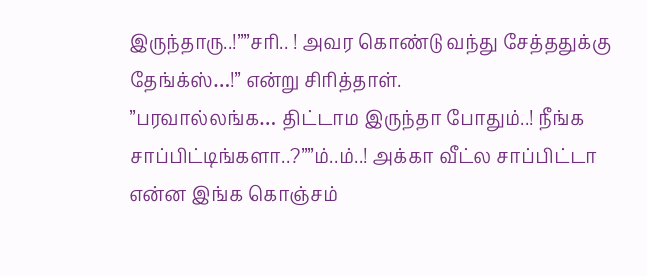இருந்தாரு..!””சரி.. ! அவர கொண்டு வந்து சேத்ததுக்கு தேங்க்ஸ்…!” என்று சிரித்தாள்.
”பரவால்லங்க… திட்டாம இருந்தா போதும்..! நீங்க சாப்பிட்டிங்களா..?””ம்..ம்..! அக்கா வீட்ல சாப்பிட்டா என்ன இங்க கொஞ்சம்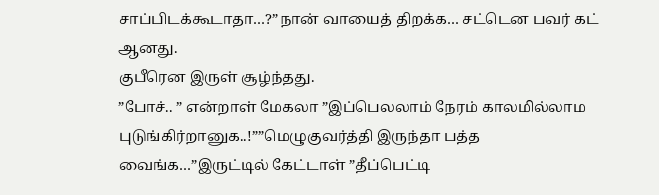சாப்பிடக்கூடாதா…?”நான் வாயைத் திறக்க… சட்டென பவர் கட் ஆனது.
குபீரென இருள் சூழ்ந்தது.
”போச்.. ” என்றாள் மேகலா ”இப்பெலலாம் நேரம் காலமில்லாம புடுங்கிர்றானுக..!””மெழுகுவர்த்தி இருந்தா பத்த வைங்க…”இருட்டில் கேட்டாள் ”தீப்பெட்டி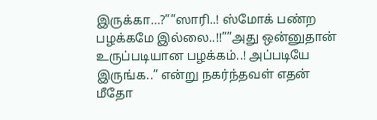இருக்கா…?””ஸாரி..! ஸ்மோக் பண்ற பழக்கமே இல்லை..!!””அது ஒன்னுதான் உருப்படியான பழக்கம்..! அப்படியே இருங்க..” என்று நகர்ந்தவள் எதன் மீதோ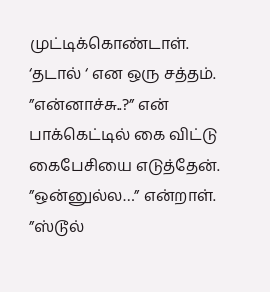முட்டிக்கொண்டாள்.
‘தடால் ‘ என ஒரு சத்தம்.
”என்னாச்சு..?” என் பாக்கெட்டில் கை விட்டு கைபேசியை எடுத்தேன்.
”ஒன்னுல்ல…” என்றாள்.
”ஸ்டூல்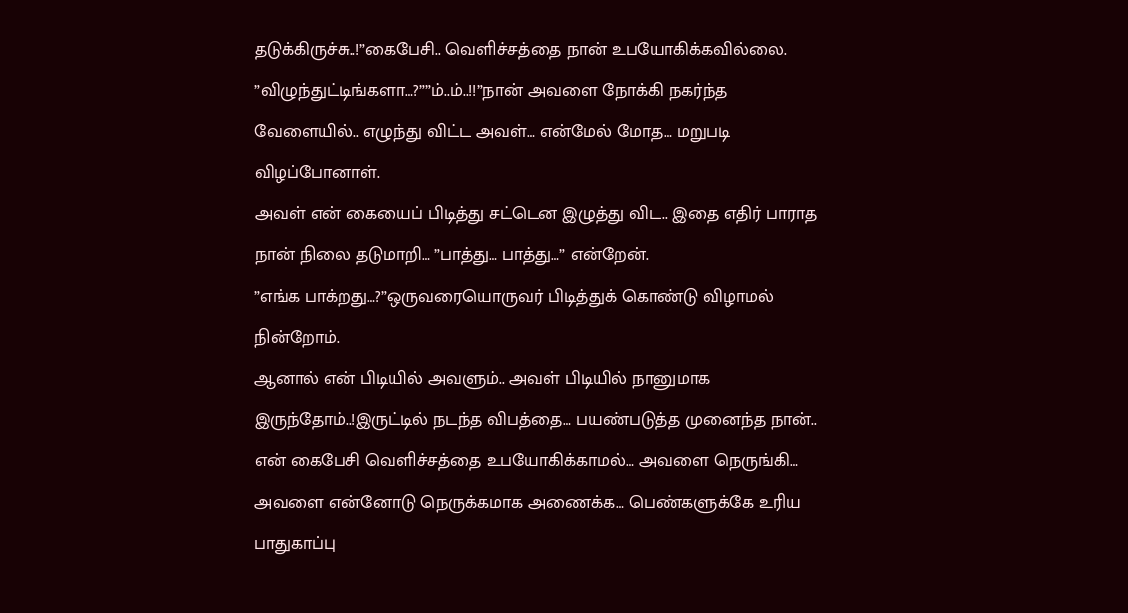தடுக்கிருச்சு..!”கைபேசி.. வெளிச்சத்தை நான் உபயோகிக்கவில்லை.
”விழுந்துட்டிங்களா…?””ம்..ம்..!!”நான் அவளை நோக்கி நகர்ந்த வேளையில்.. எழுந்து விட்ட அவள்… என்மேல் மோத… மறுபடி விழப்போனாள்.
அவள் என் கையைப் பிடித்து சட்டென இழுத்து விட.. இதை எதிர் பாராத நான் நிலை தடுமாறி… ”பாத்து… பாத்து…” என்றேன்.
”எங்க பாக்றது…?”ஒருவரையொருவர் பிடித்துக் கொண்டு விழாமல் நின்றோம்.
ஆனால் என் பிடியில் அவளும்.. அவள் பிடியில் நானுமாக இருந்தோம்..!இருட்டில் நடந்த விபத்தை… பயண்படுத்த முனைந்த நான்.. என் கைபேசி வெளிச்சத்தை உபயோகிக்காமல்… அவளை நெருங்கி… அவளை என்னோடு நெருக்கமாக அணைக்க… பெண்களுக்கே உரிய பாதுகாப்பு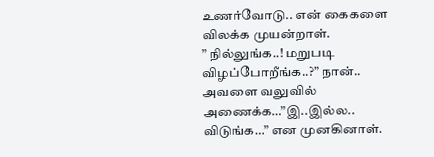உணர்வோடு.. என் கைகளை விலக்க முயன்றாள்.
” நில்லுங்க..! மறுபடி விழப்போறீங்க..?” நான்.. அவளை வலுவில் அணைக்க…”இ..இல்ல.. விடுங்க…” என முனகினாள்.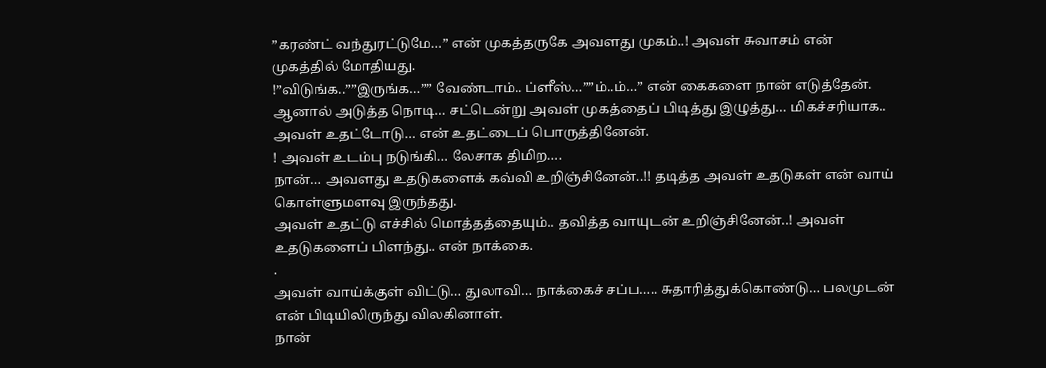”கரண்ட் வந்துரட்டுமே…” என் முகத்தருகே அவளது முகம்..! அவள் சுவாசம் என் முகத்தில் மோதியது.
!”விடுங்க..””இருங்க…”” வேண்டாம்.. ப்ளீஸ்…””ம்..ம்…” என் கைகளை நான் எடுத்தேன்.
ஆனால் அடுத்த நொடி… சட்டென்று அவள் முகத்தைப் பிடித்து இழுத்து… மிகச்சரியாக.. அவள் உதட்டோடு… என் உதட்டைப் பொருத்தினேன்.
! அவள் உடம்பு நடுங்கி… லேசாக திமிற….
நான்… அவளது உதடுகளைக் கவ்வி உறிஞ்சினேன்..!! தடித்த அவள் உதடுகள் என் வாய் கொள்ளுமளவு இருந்தது.
அவள் உதட்டு எச்சில் மொத்தத்தையும்.. தவித்த வாயுடன் உறிஞ்சினேன்..! அவள் உதடுகளைப் பிளந்து.. என் நாக்கை.
.
அவள் வாய்க்குள் விட்டு… துலாவி… நாக்கைச் சப்ப….. சுதாரித்துக்கொண்டு… பலமுடன் என் பிடியிலிருந்து விலகினாள்.
நான்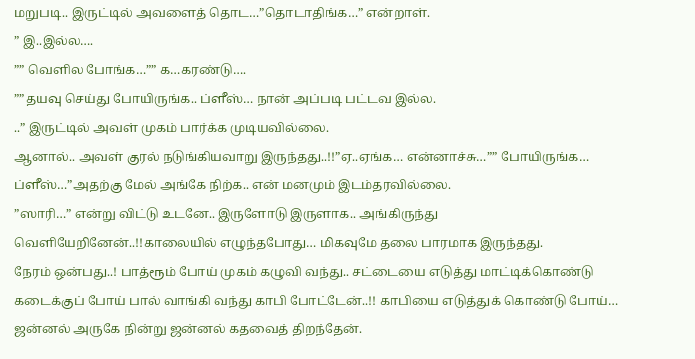மறுபடி.. இருட்டில் அவளைத் தொட…”தொடாதிங்க…” என்றாள்.
” இ..இல்ல….
”” வெளில போங்க…”” க…கரண்டு….
””தயவு செய்து போயிருங்க.. ப்ளீஸ்… நான் அப்படி பட்டவ இல்ல.
..” இருட்டில் அவள் முகம் பார்க்க முடியவில்லை.
ஆனால்.. அவள் குரல் நடுங்கியவாறு இருந்தது..!!”ஏ..ஏங்க… என்னாச்சு…”” போயிருங்க… ப்ளீஸ்…”அதற்கு மேல் அங்கே நிற்க.. என் மனமும் இடம்தரவில்லை.
”ஸாரி…” என்று விட்டு உடனே.. இருளோடு இருளாக.. அங்கிருந்து வெளியேறினேன்..!!காலையில் எழுந்தபோது… மிகவுமே தலை பாரமாக இருந்தது.
நேரம் ஒன்பது..! பாத்ரூம் போய் முகம் கழுவி வந்து.. சட்டையை எடுத்து மாட்டிக்கொண்டு கடைக்குப் போய் பால் வாங்கி வந்து காபி போட்டேன்..!! காபியை எடுத்துக் கொண்டு போய்… ஜன்னல் அருகே நின்று ஜன்னல் கதவைத் திறந்தேன்.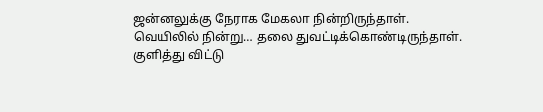ஜன்னலுக்கு நேராக மேகலா நின்றிருந்தாள்.
வெயிலில் நின்று… தலை துவட்டிக்கொண்டிருந்தாள்.
குளித்து விட்டு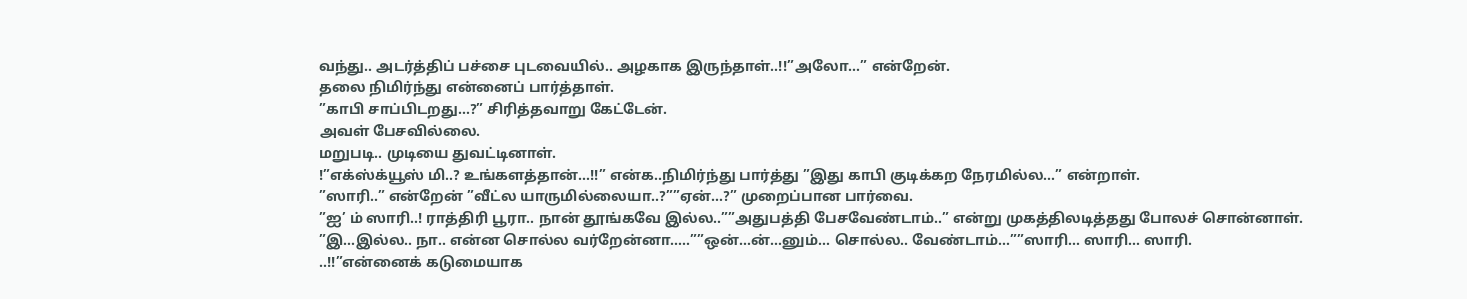வந்து.. அடர்த்திப் பச்சை புடவையில்.. அழகாக இருந்தாள்..!!”அலோ…” என்றேன்.
தலை நிமிர்ந்து என்னைப் பார்த்தாள்.
”காபி சாப்பிடறது…?” சிரித்தவாறு கேட்டேன்.
அவள் பேசவில்லை.
மறுபடி.. முடியை துவட்டினாள்.
!”எக்ஸ்க்யூஸ் மி..? உங்களத்தான்…!!” என்க..நிமிர்ந்து பார்த்து ”இது காபி குடிக்கற நேரமில்ல…” என்றாள்.
”ஸாரி..” என்றேன் ”வீட்ல யாருமில்லையா..?””ஏன்…?” முறைப்பான பார்வை.
”ஐ’ ம் ஸாரி..! ராத்திரி பூரா.. நான் தூங்கவே இல்ல..””அதுபத்தி பேசவேண்டாம்..” என்று முகத்திலடித்தது போலச் சொன்னாள்.
”இ…இல்ல.. நா.. என்ன சொல்ல வர்றேன்னா…..””ஒன்…ன்…னும்… சொல்ல.. வேண்டாம்…””ஸாரி… ஸாரி… ஸாரி.
..!!”என்னைக் கடுமையாக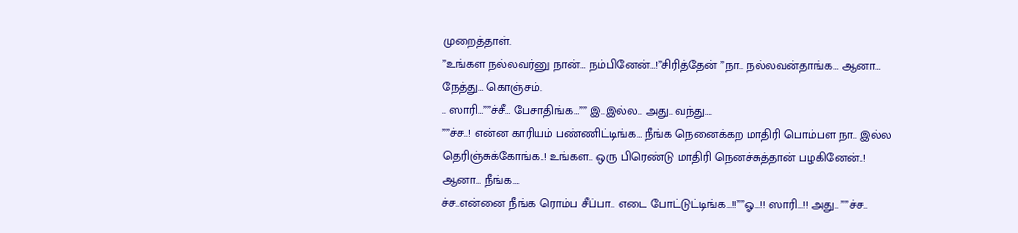முறைத்தாள்.
”உங்கள நல்லவர்னு நான்… நம்பினேன்…!”சிரித்தேன் ”நா.. நல்லவன்தாங்க… ஆனா… நேத்து… கொஞ்சம்.
.. ஸாரி…””ச்சீ… பேசாதிங்க…”” இ..இல்ல.. அது.. வந்து….
””ச்ச..! என்ன காரியம் பண்ணிட்டிங்க… நீங்க நெனைக்கற மாதிரி பொம்பள நா.. இல்ல தெரிஞ்சுக்கோங்க..! உங்கள.. ஒரு பிரெண்டு மாதிரி நெனச்சுத்தான் பழகினேன்..! ஆனா… நீங்க….
ச்ச..என்னை நீங்க ரொம்ப சீப்பா.. எடை போட்டுட்டிங்க…!!””ஓ…!! ஸாரி…!! அது.. ””ச்ச..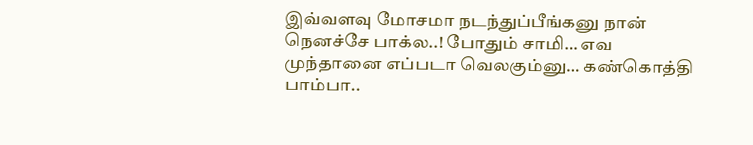இவ்வளவு மோசமா நடந்துப்பீங்கனு நான் நெனச்சே பாக்ல..! போதும் சாமி… எவ முந்தானை எப்படா வெலகும்னு… கண்கொத்தி பாம்பா..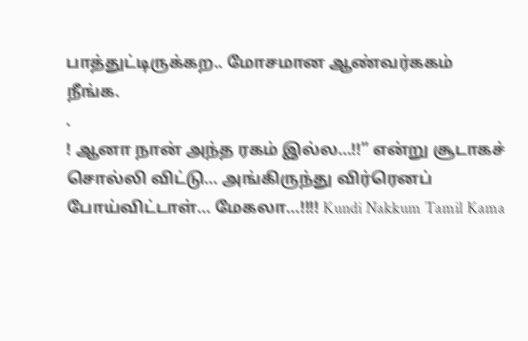பாத்துட்டிருக்கற.. மோசமான ஆண்வர்ககம் நீங்க.
.
! ஆனா நான் அந்த ரகம் இல்ல…!!” என்று சூடாகச் சொல்லி விட்டு… அங்கிருந்து விர்ரெனப் போய்விட்டாள்… மேகலா…!!!! Kundi Nakkum Tamil Kama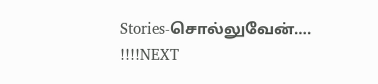Stories-சொல்லுவேன்….
!!!!NEXT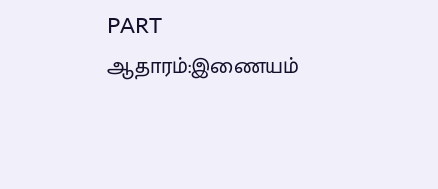PART
ஆதாரம்:இணையம்